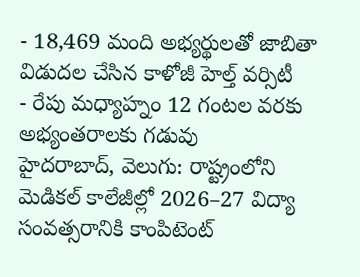- 18,469 మంది అభ్యర్థులతో జాబితా విడుదల చేసిన కాళోజీ హెల్త్ వర్సిటీ
- రేపు మధ్యాహ్నం 12 గంటల వరకు అభ్యంతరాలకు గడువు
హైదరాబాద్, వెలుగు: రాష్ట్రంలోని మెడికల్ కాలేజీల్లో 2026–27 విద్యా సంవత్సరానికి కాంపిటెంట్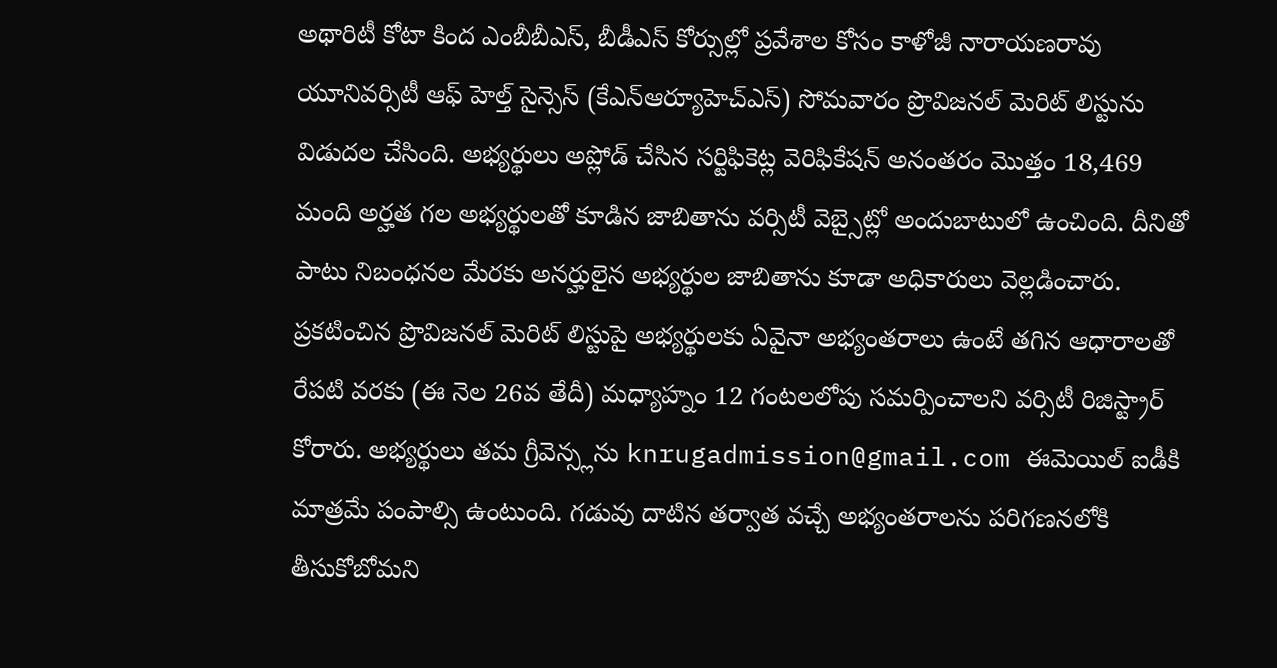అథారిటీ కోటా కింద ఎంబీబీఎస్, బీడీఎస్ కోర్సుల్లో ప్రవేశాల కోసం కాళోజీ నారాయణరావు యూనివర్సిటీ ఆఫ్ హెల్త్ సైన్సెస్ (కేఎన్ఆర్యూహెచ్ఎస్) సోమవారం ప్రొవిజనల్ మెరిట్ లిస్టును విడుదల చేసింది. అభ్యర్థులు అప్లోడ్ చేసిన సర్టిఫికెట్ల వెరిఫికేషన్ అనంతరం మొత్తం 18,469 మంది అర్హత గల అభ్యర్థులతో కూడిన జాబితాను వర్సిటీ వెబ్సైట్లో అందుబాటులో ఉంచింది. దీనితో పాటు నిబంధనల మేరకు అనర్హులైన అభ్యర్థుల జాబితాను కూడా అధికారులు వెల్లడించారు.
ప్రకటించిన ప్రొవిజనల్ మెరిట్ లిస్టుపై అభ్యర్థులకు ఏవైనా అభ్యంతరాలు ఉంటే తగిన ఆధారాలతో రేపటి వరకు (ఈ నెల 26వ తేదీ) మధ్యాహ్నం 12 గంటలలోపు సమర్పించాలని వర్సిటీ రిజిస్ట్రార్ కోరారు. అభ్యర్థులు తమ గ్రీవెన్స్లను knrugadmission@gmail.com ఈమెయిల్ ఐడీకి మాత్రమే పంపాల్సి ఉంటుంది. గడువు దాటిన తర్వాత వచ్చే అభ్యంతరాలను పరిగణనలోకి తీసుకోబోమని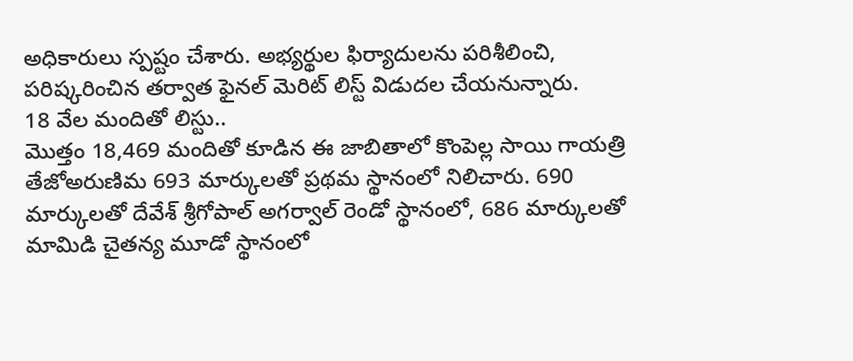అధికారులు స్పష్టం చేశారు. అభ్యర్థుల ఫిర్యాదులను పరిశీలించి, పరిష్కరించిన తర్వాత ఫైనల్ మెరిట్ లిస్ట్ విడుదల చేయనున్నారు.
18 వేల మందితో లిస్టు..
మొత్తం 18,469 మందితో కూడిన ఈ జాబితాలో కొంపెల్ల సాయి గాయత్రి తేజోఅరుణిమ 693 మార్కులతో ప్రథమ స్థానంలో నిలిచారు. 690 మార్కులతో దేవేశ్ శ్రీగోపాల్ అగర్వాల్ రెండో స్థానంలో, 686 మార్కులతో మామిడి చైతన్య మూడో స్థానంలో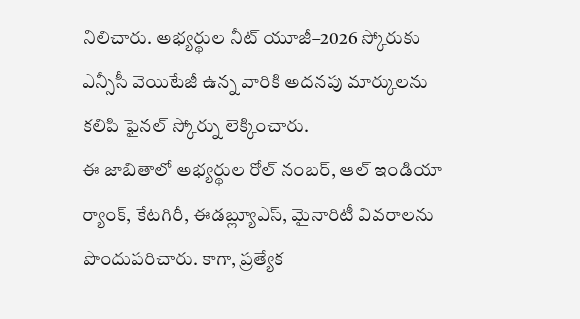నిలిచారు. అభ్యర్థుల నీట్ యూజీ–2026 స్కోరుకు ఎన్సీసీ వెయిటేజీ ఉన్న వారికి అదనపు మార్కులను కలిపి ఫైనల్ స్కోర్ను లెక్కించారు.
ఈ జాబితాలో అభ్యర్థుల రోల్ నంబర్, ఆల్ ఇండియా ర్యాంక్, కేటగిరీ, ఈడబ్ల్యూఎస్, మైనారిటీ వివరాలను పొందుపరిచారు. కాగా, ప్రత్యేక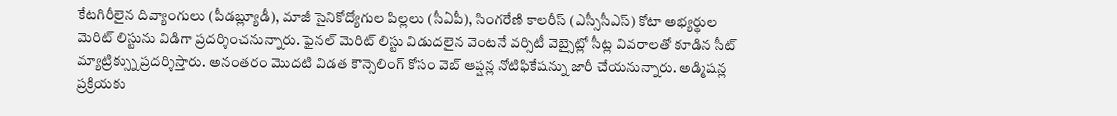కేటగిరీలైన దివ్యాంగులు (పీడబ్ల్యూడీ), మాజీ సైనికోద్యోగుల పిల్లలు (సీఏపీ), సింగరేణి కాలరీస్ (ఎస్సీసీఎస్) కోటా అభ్యర్థుల మెరిట్ లిస్టును విడిగా ప్రదర్శించనున్నారు. ఫైనల్ మెరిట్ లిస్టు విడుదలైన వెంటనే వర్సిటీ వెబ్సైట్లో సీట్ల వివరాలతో కూడిన సీట్ మ్యాట్రిక్స్ను ప్రదర్శిస్తారు. అనంతరం మొదటి విడత కౌన్సెలింగ్ కోసం వెబ్ ఆప్షన్ల నోటిఫికేషన్ను జారీ చేయనున్నారు. అడ్మిషన్ల ప్రక్రియకు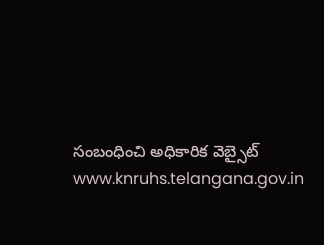సంబంధించి అధికారిక వెబ్సైట్ www.knruhs.telangana.gov.in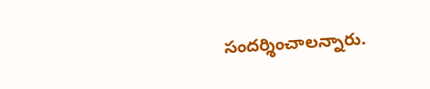సందర్శించాలన్నారు.